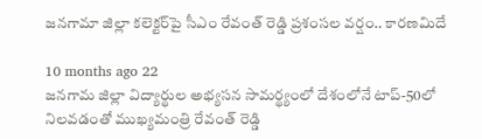జనగామా జిల్లా కలెక్టర్‌పై సీఎం రేవంత్ రెడ్డి ప్రశంసల వర్షం.. కారణమిదే

10 months ago 22
జనగామ జిల్లా విద్యార్థుల అభ్యసన సామర్థ్యంలో దేశంలోనే టాప్-50లో నిలవడంతో ముఖ్యమంత్రి రేవంత్ రెడ్డి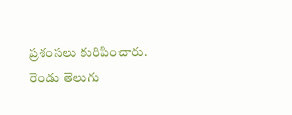ప్రశంసలు కురిపించారు. రెండు తెలుగు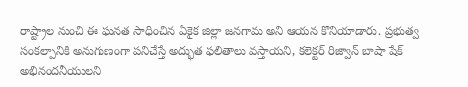రాష్ట్రాల నుంచి ఈ ఘనత సాధించిన ఏకైక జిల్లా జనగామ అని ఆయన కొనియాడారు. ప్రభుత్వ సంకల్పానికి అనుగుణంగా పనిచేస్తే అద్భుత ఫలితాలు వస్తాయని, కలెక్టర్ రిజ్వాన్ బాషా షేక్ అభినందనీయులని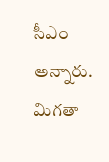సీఎం అన్నారు. మిగతా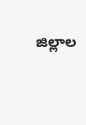జిల్లాల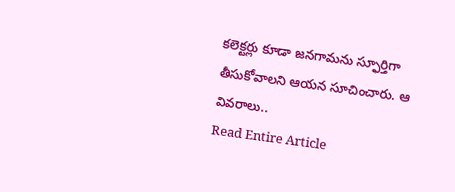కలెక్టర్లు కూడా జనగామను స్ఫూర్తిగా తీసుకోవాలని ఆయన సూచించారు. ఆ వివరాలు..
Read Entire Article